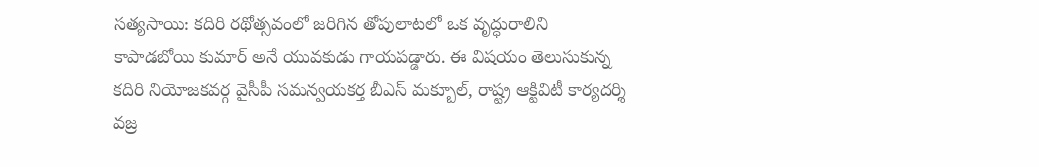సత్యసాయి: కదిరి రథోత్సవంలో జరిగిన తోపులాటలో ఒక వృద్ధురాలిని కాపాడబోయి కుమార్ అనే యువకుడు గాయపడ్డారు. ఈ విషయం తెలుసుకున్న కదిరి నియోజకవర్గ వైసీపీ సమన్వయకర్త బీఎస్ మక్బూల్, రాష్ట్ర ఆక్టివిటీ కార్యదర్శి వజ్ర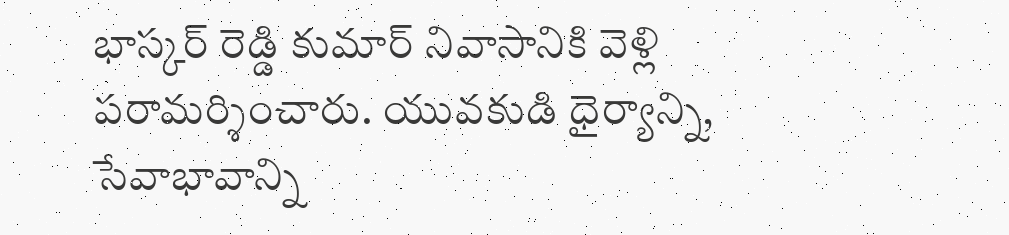భాస్కర్ రెడ్డి కుమార్ నివాసానికి వెళ్లి పరామర్శించారు. యువకుడి ధైర్యాన్ని, సేవాభావాన్ని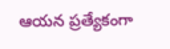ఆయన ప్రత్యేకంగా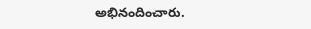అభినందించారు.